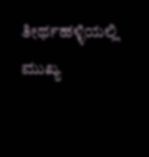ತೀರ್ಥಹಳ್ಳಿಯಲ್ಲಿ ಮುಖ್ಯ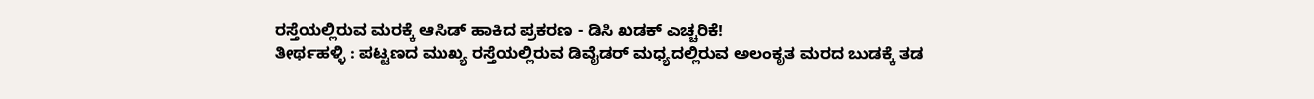ರಸ್ತೆಯಲ್ಲಿರುವ ಮರಕ್ಕೆ ಆಸಿಡ್ ಹಾಕಿದ ಪ್ರಕರಣ - ಡಿಸಿ ಖಡಕ್ ಎಚ್ಚರಿಕೆ!
ತೀರ್ಥಹಳ್ಳಿ : ಪಟ್ಟಣದ ಮುಖ್ಯ ರಸ್ತೆಯಲ್ಲಿರುವ ಡಿವೈಡರ್ ಮಧ್ಯದಲ್ಲಿರುವ ಅಲಂಕೃತ ಮರದ ಬುಡಕ್ಕೆ ತಡ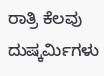ರಾತ್ರಿ ಕೆಲವು ದುಷ್ಕರ್ಮಿಗಳು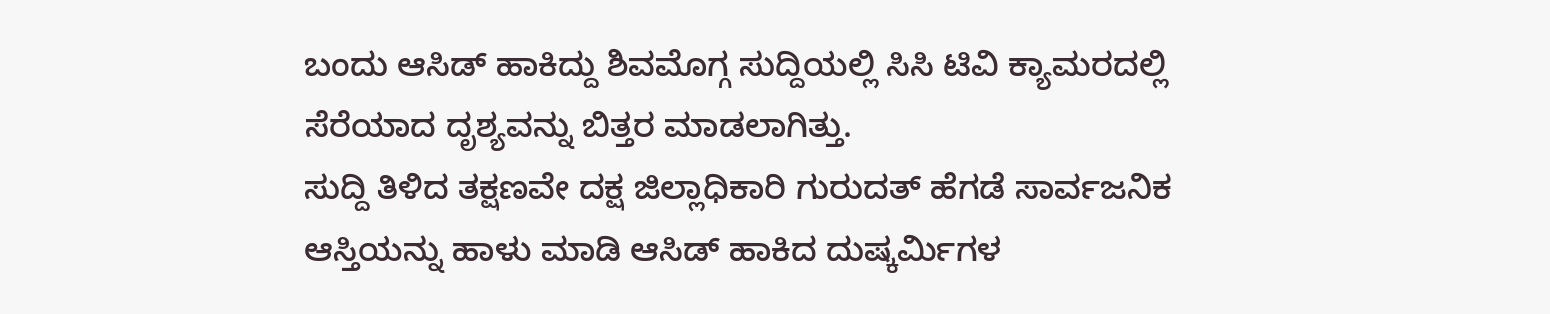ಬಂದು ಆಸಿಡ್ ಹಾಕಿದ್ದು ಶಿವಮೊಗ್ಗ ಸುದ್ದಿಯಲ್ಲಿ ಸಿಸಿ ಟಿವಿ ಕ್ಯಾಮರದಲ್ಲಿ ಸೆರೆಯಾದ ದೃಶ್ಯವನ್ನು ಬಿತ್ತರ ಮಾಡಲಾಗಿತ್ತು.
ಸುದ್ದಿ ತಿಳಿದ ತಕ್ಷಣವೇ ದಕ್ಷ ಜಿಲ್ಲಾಧಿಕಾರಿ ಗುರುದತ್ ಹೆಗಡೆ ಸಾರ್ವಜನಿಕ ಆಸ್ತಿಯನ್ನು ಹಾಳು ಮಾಡಿ ಆಸಿಡ್ ಹಾಕಿದ ದುಷ್ಕರ್ಮಿಗಳ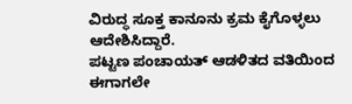ವಿರುದ್ಧ ಸೂಕ್ತ ಕಾನೂನು ಕ್ರಮ ಕೈಗೊಳ್ಳಲು ಆದೇಶಿಸಿದ್ದಾರೆ.
ಪಟ್ಟಣ ಪಂಚಾಯತ್ ಆಡಳಿತದ ವತಿಯಿಂದ ಈಗಾಗಲೇ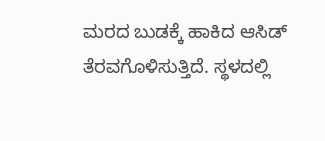ಮರದ ಬುಡಕ್ಕೆ ಹಾಕಿದ ಆಸಿಡ್ ತೆರವಗೊಳಿಸುತ್ತಿದೆ. ಸ್ಥಳದಲ್ಲಿ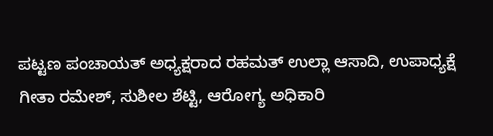ಪಟ್ಟಣ ಪಂಚಾಯತ್ ಅಧ್ಯಕ್ಷರಾದ ರಹಮತ್ ಉಲ್ಲಾ ಆಸಾದಿ, ಉಪಾಧ್ಯಕ್ಷೆ ಗೀತಾ ರಮೇಶ್, ಸುಶೀಲ ಶೆಟ್ಟಿ, ಆರೋಗ್ಯ ಅಧಿಕಾರಿ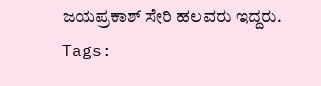ಜಯಪ್ರಕಾಶ್ ಸೇರಿ ಹಲವರು ಇದ್ದರು.
Tags: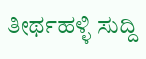ತೀರ್ಥಹಳ್ಳಿ ಸುದ್ದಿ